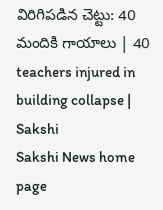విరిగిపడిన చెట్టు: 40 మందికి గాయాలు | 40 teachers injured in building collapse | Sakshi
Sakshi News home page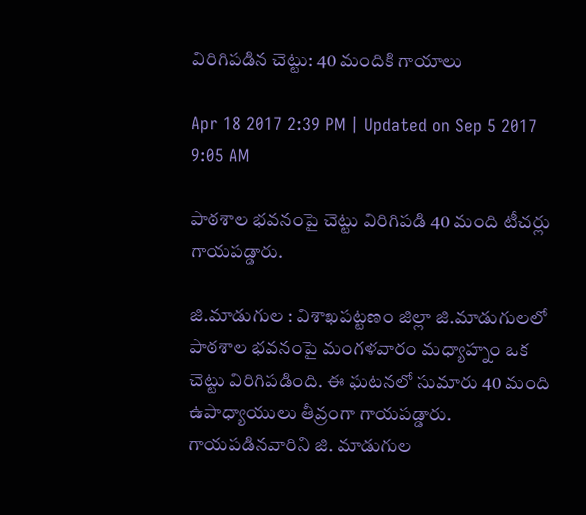విరిగిపడిన చెట్టు: 40 మందికి గాయాలు

Apr 18 2017 2:39 PM | Updated on Sep 5 2017 9:05 AM

పాఠశాల భవనంపై చెట్టు విరిగిపడి 40 మంది టీచర్లు గాయపడ్డారు.

జి.మాడుగుల : విశాఖపట‍్టణం జిల్లా జి.మాడుగులలో పాఠశాల భవనంపై మంగళవారం మధ్యాహ‍్నం ఒక చెట్టు విరిగిపడింది. ఈ ఘటనలో సుమారు 40 మంది ఉపాధ్యాయులు తీవ్రంగా గాయపడ్డారు. గాయపడినవారిని జి. మాడుగుల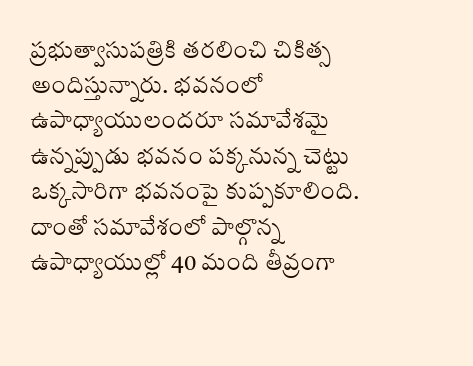ప్రభుత్వాసుపత్రికి తరలించి చికిత్స అందిస్తున్నారు. భవనంలో ఉపాధ్యాయులందరూ సమావేశమై ఉన‍్నప్పుడు భవనం పక‍్కనున‍్న చెట్టు ఒక‍్కసారిగా భవనంపై కుప‍్పకూలింది. దాంతో సమావేశంలో పాల‍్గొన‍్న ఉపాధ్యాయుల‍్లో 40 మంది తీవ్రంగా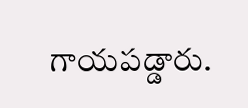గాయపడ్డారు.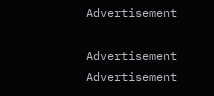Advertisement

Advertisement
Advertisement